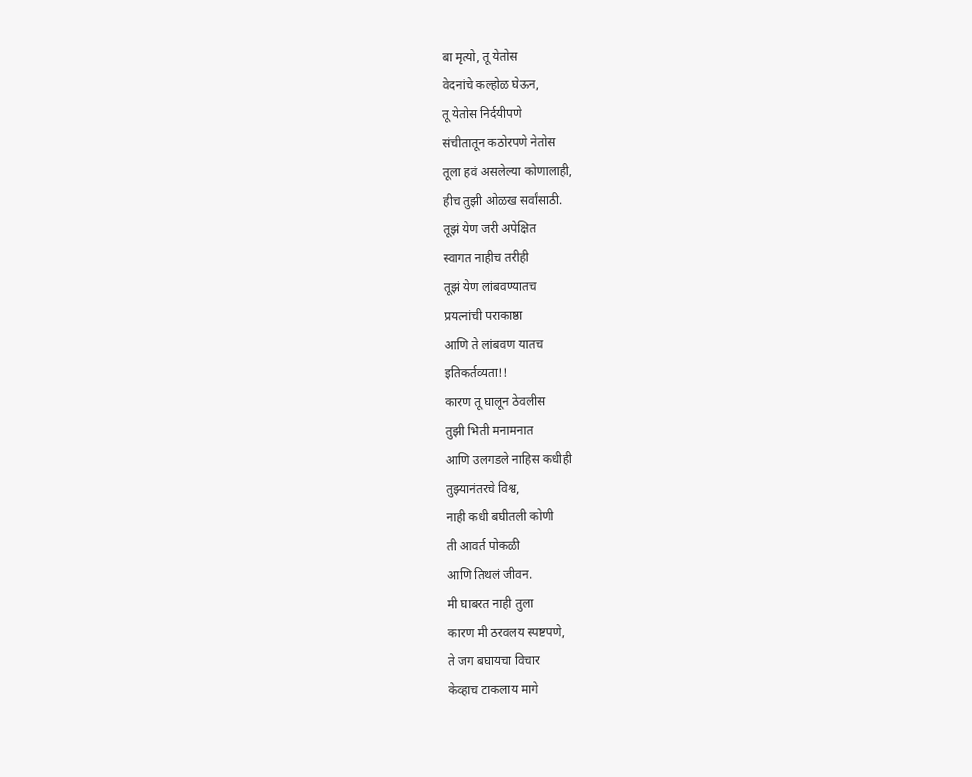बा मृत्यो, तू येतोस
वेदनांचे कल्होळ घेऊन,
तू येतोस निर्दयीपणे
संचीतातून कठोरपणे नेतोस
तूला हवं असलेल्या कोणालाही,
हीच तुझी ओळख सर्वांसाठी.
तूझं येण जरी अपेक्षित
स्वागत नाहीच तरीही
तूझं येण लांबवण्यातच
प्रयत्नांची पराकाष्ठा
आणि ते लांबवण यातच
इतिकर्तव्यता!!
कारण तू घालून ठेवलीस
तुझी भिती मनामनात
आणि उलगडले नाहिस कधीही
तुझ्यानंतरचे विश्व,
नाही कधी बघीतली कोणी
ती आवर्त पोकळी
आणि तिथलं जीवन.
मी घाबरत नाही तुला
कारण मी ठरवलय स्पष्टपणे,
ते जग बघायचा विचार
केव्हाच टाकलाय मागे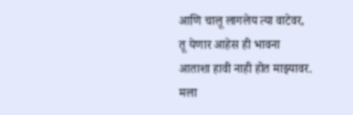आणि चालू लागलेय त्या वाटेवर,
तू येणार आहेस ही भावना
आताशा हावी नाही होत माझ्यावर.
मला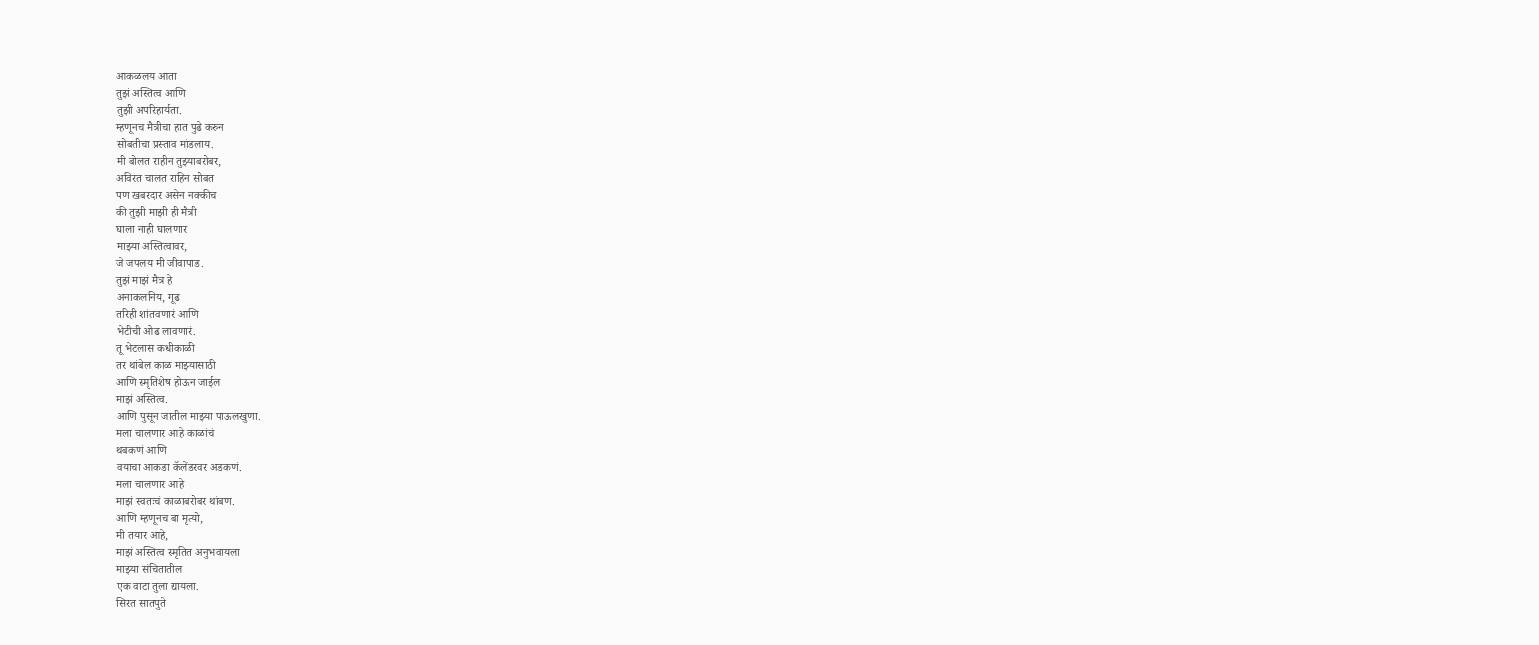आकळलय आता
तुझं अस्तित्व आणि
तुझी अपरिहार्यता.
म्हणूनच मैत्रीचा हात पुढे करुन
सोबतीचा प्रस्ताव मांडलाय.
मी बोलत राहीन तुझ्याबरोबर,
अविरत चालत राहिन सोबत
पण खबरदार असेन नक्कीच
की तुझी माझी ही मैत्री
घाला नाही घालणार
माझ्या अस्तित्वावर,
जे जपलय मी जीवापाड.
तुझं माझं मैत्र हे
अनाकलनिय, गूढ
तरिही शांतवणारं आणि
भेटीची ओढ लावणारं.
तू भेटलास कधीकाळी
तर थांबेल काळ माझ्यासाठी
आणि स्मृतिशेष होऊन जाईल
माझं अस्तित्व.
आणि पुसून जातील माझ्या पाऊलखुणा.
मला चालणार आहे काळांचं
थबकणं आणि
वयाचा आकडा कॅलेंडरवर अडकणं.
मला चालणार आहे
माझं स्वतःचं काळाबरोबर थांबण.
आणि म्हणूनच बा मृत्यो,
मी तयार आहे,
माझं अस्तित्व स्मृतित अनुभवायला
माझ्या संचितातील
एक वाटा तुला द्यायला.
सिरत सातपुते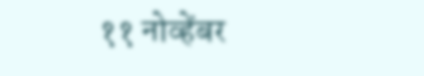११ नोव्हेंबर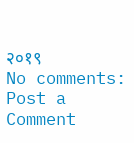२०१९
No comments:
Post a Comment